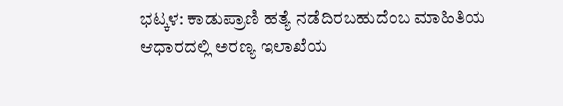ಭಟ್ಕಳ: ಕಾಡುಪ್ರಾಣಿ ಹತ್ಯೆ ನಡೆದಿರಬಹುದೆಂಬ ಮಾಹಿತಿಯ ಆಧಾರದಲ್ಲಿ ಅರಣ್ಯ ಇಲಾಖೆಯ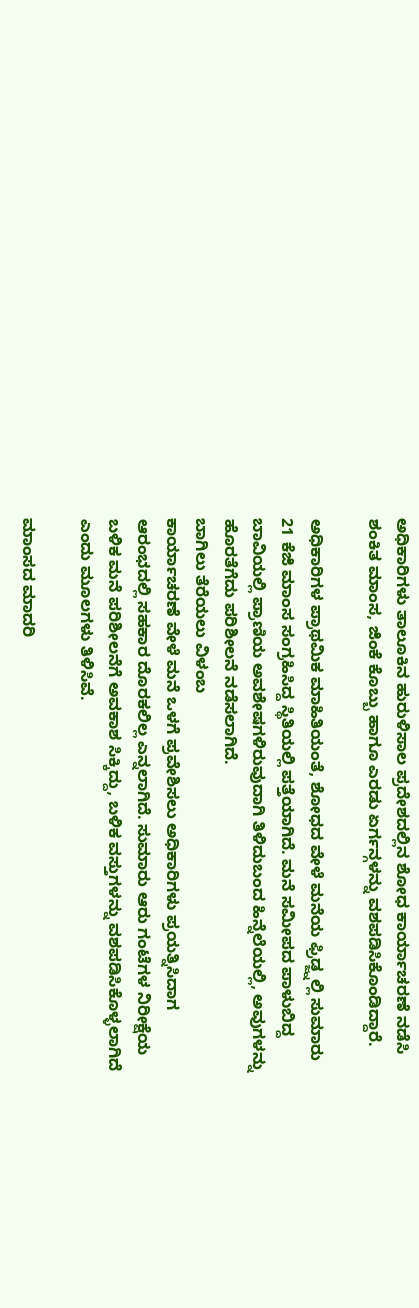ಅಧಿಕಾರಿಗಳು ತಾಲೂಕಿನ ಹುರುಳಿಸಾಲ ಪ್ರದೇಶದಲ್ಲಿನ ಶೋಧ ಕಾರ್ಯಾಚರಣೆ ನಡೆಸಿ ಶಂಕಿತ ಮಾಂಸ, ಜಿಂಕೆ ಕೊಬ್ಬು ಹಾಗೂ ಎರಡು ಏರ್ಗನ್ಗಳನ್ನು ವಶಪಡಿಸಿಕೊಂಡಿದ್ದಾರೆ.

ಅಧಿಕಾರಿಗಳ ಪ್ರಾಥಮಿಕ ಮಾಹಿತಿಯಂತೆ, ಶೋಧದ ವೇಳೆ ಮನೆಯ ಫ್ರಿಡ್ಜ್ನಲ್ಲಿ ಸುಮಾರು 21 ಕೆಜಿ ಮಾಂಸ ಸಂಗ್ರಹಿಸಿದ್ದ ಸ್ಥಿತಿಯಲ್ಲಿ ಪತ್ತೆಯಾಗಿದೆ. ಮನೆ ಸಮೀಪದ ಪಾಳುಬಿದ್ದ ಬಾವಿಯಲ್ಲಿ ಪ್ರಾಣಿಯ ಅವಶೇಷಗಳಿರುವುದಾಗಿ ತಿಳಿದುಬಂದ ಹಿನ್ನೆಲೆಯಲ್ಲಿ, ಅವುಗಳನ್ನು ಹೊರತೆಗೆದು ಪರಿಶೀಲನೆ ನಡೆಸಲಾಗಿದೆ.
ಬಾಗಿಲು ತೆರೆಯಲು ವಿಳಂಬ
ಕಾರ್ಯಾಚರಣೆ ವೇಳೆ ಮನೆ ಒಳಗೆ ಪ್ರವೇಶಿಸಲು ಅಧಿಕಾರಿಗಳು ಪ್ರಯತ್ನಿಸಿದಾಗ ಆರಂಭದಲ್ಲಿ ಸಹಕಾರ ದೊರಕಲಿಲ್ಲ ಎನ್ನಲಾಗಿದೆ. ಸುಮಾರು ಆರು ಗಂಟೆಗಳ ನಿರೀಕ್ಷೆಯ ಬಳಿಕ ಮನೆ ಪರಿಶೀಲನೆಗೆ ಅವಕಾಶ ಸಿಕ್ಕಿದ್ದು, ಬಳಿಕ ವಸ್ತುಗಳನ್ನು ವಶಪಡಿಸಿಕೊಳ್ಳಲಾಗಿದೆ ಎಂದು ಮೂಲಗಳು ತಿಳಿಸಿವೆ.

ಮಾಂಸದ ಮಾದರಿ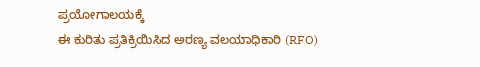ಪ್ರಯೋಗಾಲಯಕ್ಕೆ
ಈ ಕುರಿತು ಪ್ರತಿಕ್ರಿಯಿಸಿದ ಅರಣ್ಯ ವಲಯಾಧಿಕಾರಿ (RFO)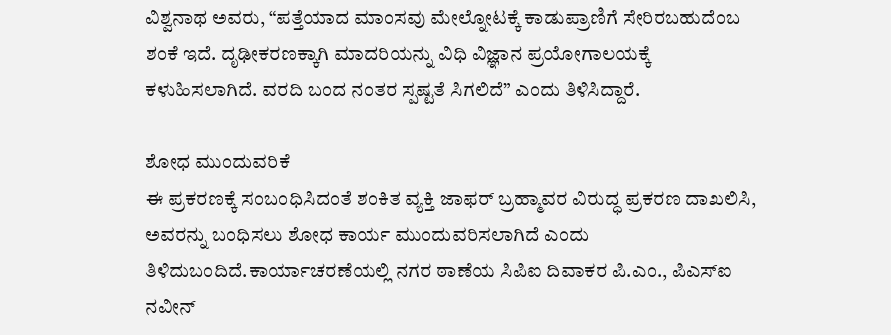ವಿಶ್ವನಾಥ ಅವರು, “ಪತ್ತೆಯಾದ ಮಾಂಸವು ಮೇಲ್ನೋಟಕ್ಕೆ ಕಾಡುಪ್ರಾಣಿಗೆ ಸೇರಿರಬಹುದೆಂಬ ಶಂಕೆ ಇದೆ. ದೃಢೀಕರಣಕ್ಕಾಗಿ ಮಾದರಿಯನ್ನು ವಿಧಿ ವಿಜ್ಞಾನ ಪ್ರಯೋಗಾಲಯಕ್ಕೆ ಕಳುಹಿಸಲಾಗಿದೆ. ವರದಿ ಬಂದ ನಂತರ ಸ್ಪಷ್ಟತೆ ಸಿಗಲಿದೆ” ಎಂದು ತಿಳಿಸಿದ್ದಾರೆ.

ಶೋಧ ಮುಂದುವರಿಕೆ
ಈ ಪ್ರಕರಣಕ್ಕೆ ಸಂಬಂಧಿಸಿದಂತೆ ಶಂಕಿತ ವ್ಯಕ್ತಿ ಜಾಫರ್ ಬ್ರಹ್ಮಾವರ ವಿರುದ್ಧ ಪ್ರಕರಣ ದಾಖಲಿಸಿ, ಅವರನ್ನು ಬಂಧಿಸಲು ಶೋಧ ಕಾರ್ಯ ಮುಂದುವರಿಸಲಾಗಿದೆ ಎಂದು ತಿಳಿದುಬಂದಿದೆ.ಕಾರ್ಯಾಚರಣೆಯಲ್ಲಿ ನಗರ ಠಾಣೆಯ ಸಿಪಿಐ ದಿವಾಕರ ಪಿ.ಎಂ., ಪಿಎಸ್ಐ ನವೀನ್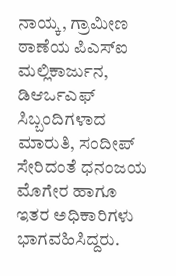ನಾಯ್ಕ, ಗ್ರಾಮೀಣ ಠಾಣೆಯ ಪಿಎಸ್ಐ ಮಲ್ಲಿಕಾರ್ಜುನ, ಡಿಆರ್ಒಎಫ್ ಸಿಬ್ಬಂದಿಗಳಾದ ಮಾರುತಿ, ಸಂದೀಪ್ ಸೇರಿದಂತೆ ಧನಂಜಯ ಮೊಗೇರ ಹಾಗೂ ಇತರ ಅಧಿಕಾರಿಗಳು ಭಾಗವಹಿಸಿದ್ದರು.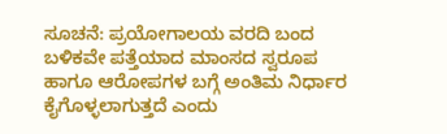ಸೂಚನೆ: ಪ್ರಯೋಗಾಲಯ ವರದಿ ಬಂದ ಬಳಿಕವೇ ಪತ್ತೆಯಾದ ಮಾಂಸದ ಸ್ವರೂಪ ಹಾಗೂ ಆರೋಪಗಳ ಬಗ್ಗೆ ಅಂತಿಮ ನಿರ್ಧಾರ ಕೈಗೊಳ್ಳಲಾಗುತ್ತದೆ ಎಂದು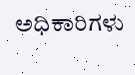ಅಧಿಕಾರಿಗಳು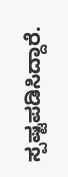ಸ್ಪಷ್ಟಪಡಿಸಿದ್ದಾರೆ.